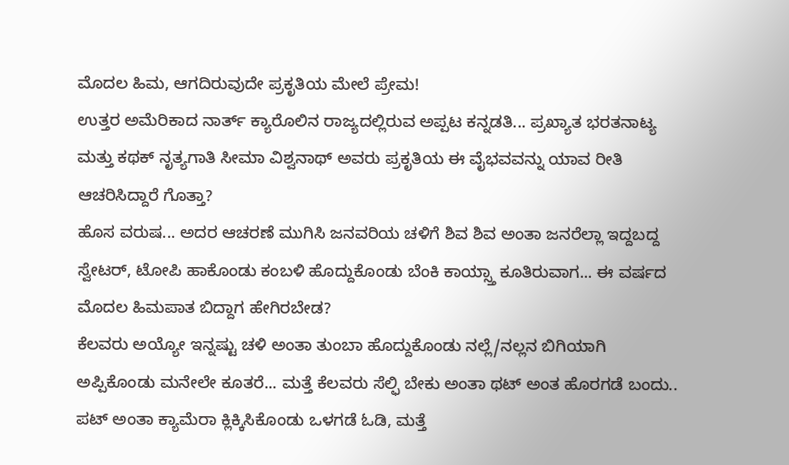ಮೊದಲ ಹಿಮ, ಆಗದಿರುವುದೇ ಪ್ರಕೃತಿಯ ಮೇಲೆ ಪ್ರೇಮ!
ಉತ್ತರ ಅಮೆರಿಕಾದ ನಾರ್ತ್ ಕ್ಯಾರೊಲಿನ ರಾಜ್ಯದಲ್ಲಿರುವ ಅಪ್ಪಟ ಕನ್ನಡತಿ... ಪ್ರಖ್ಯಾತ ಭರತನಾಟ್ಯ ಮತ್ತು ಕಥಕ್ ನೃತ್ಯಗಾತಿ ಸೀಮಾ ವಿಶ್ವನಾಥ್ ಅವರು ಪ್ರಕೃತಿಯ ಈ ವೈಭವವನ್ನು ಯಾವ ರೀತಿ ಆಚರಿಸಿದ್ದಾರೆ ಗೊತ್ತಾ?
ಹೊಸ ವರುಷ... ಅದರ ಆಚರಣೆ ಮುಗಿಸಿ ಜನವರಿಯ ಚಳಿಗೆ ಶಿವ ಶಿವ ಅಂತಾ ಜನರೆಲ್ಲಾ ಇದ್ದಬದ್ದ ಸ್ವೇಟರ್, ಟೋಪಿ ಹಾಕೊಂಡು ಕಂಬಳಿ ಹೊದ್ದುಕೊಂಡು ಬೆಂಕಿ ಕಾಯ್ಸ್ತಾ ಕೂತಿರುವಾಗ... ಈ ವರ್ಷದ ಮೊದಲ ಹಿಮಪಾತ ಬಿದ್ದಾಗ ಹೇಗಿರಬೇಡ?
ಕೆಲವರು ಅಯ್ಯೋ ಇನ್ನಷ್ಟು ಚಳಿ ಅಂತಾ ತುಂಬಾ ಹೊದ್ದುಕೊಂಡು ನಲ್ಲೆ/ನಲ್ಲನ ಬಿಗಿಯಾಗಿ ಅಪ್ಪಿಕೊಂಡು ಮನೇಲೇ ಕೂತರೆ... ಮತ್ತೆ ಕೆಲವರು ಸೆಲ್ಫಿ ಬೇಕು ಅಂತಾ ಥಟ್ ಅಂತ ಹೊರಗಡೆ ಬಂದು.. ಪಟ್ ಅಂತಾ ಕ್ಯಾಮೆರಾ ಕ್ಲಿಕ್ಕಿಸಿಕೊಂಡು ಒಳಗಡೆ ಓಡಿ, ಮತ್ತೆ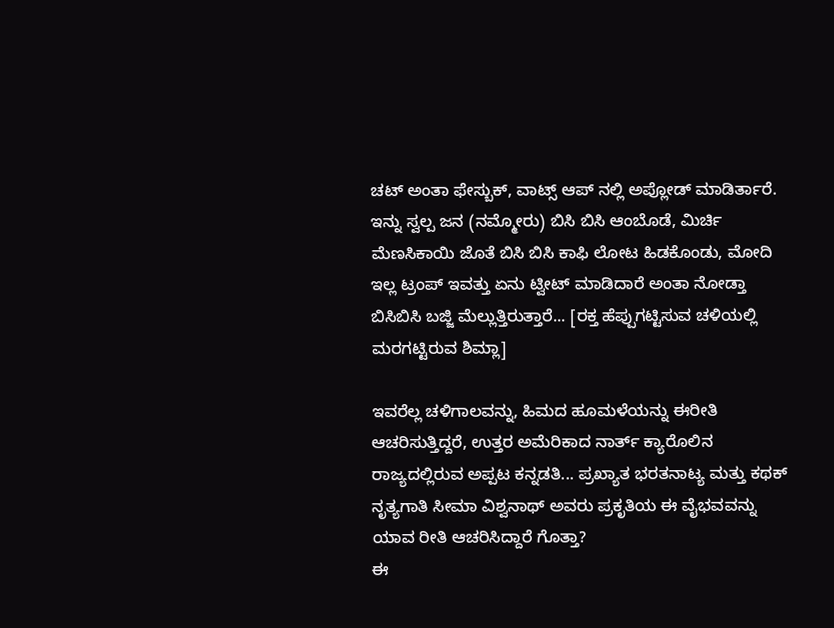ಚಟ್ ಅಂತಾ ಫೇಸ್ಬುಕ್, ವಾಟ್ಸ್ ಆಪ್ ನಲ್ಲಿ ಅಪ್ಲೋಡ್ ಮಾಡಿರ್ತಾರೆ.
ಇನ್ನು ಸ್ವಲ್ಪ ಜನ (ನಮ್ಮೋರು) ಬಿಸಿ ಬಿಸಿ ಆಂಬೊಡೆ, ಮಿರ್ಚಿ ಮೆಣಸಿಕಾಯಿ ಜೊತೆ ಬಿಸಿ ಬಿಸಿ ಕಾಫಿ ಲೋಟ ಹಿಡಕೊಂಡು, ಮೋದಿ ಇಲ್ಲ ಟ್ರಂಪ್ ಇವತ್ತು ಏನು ಟ್ವೀಟ್ ಮಾಡಿದಾರೆ ಅಂತಾ ನೋಡ್ತಾ ಬಿಸಿಬಿಸಿ ಬಜ್ಜಿ ಮೆಲ್ಲುತ್ತಿರುತ್ತಾರೆ... [ರಕ್ತ ಹೆಪ್ಪುಗಟ್ಟಿಸುವ ಚಳಿಯಲ್ಲಿ ಮರಗಟ್ಟಿರುವ ಶಿಮ್ಲಾ]

ಇವರೆಲ್ಲ ಚಳಿಗಾಲವನ್ನು, ಹಿಮದ ಹೂಮಳೆಯನ್ನು ಈರೀತಿ ಆಚರಿಸುತ್ತಿದ್ದರೆ, ಉತ್ತರ ಅಮೆರಿಕಾದ ನಾರ್ತ್ ಕ್ಯಾರೊಲಿನ ರಾಜ್ಯದಲ್ಲಿರುವ ಅಪ್ಪಟ ಕನ್ನಡತಿ... ಪ್ರಖ್ಯಾತ ಭರತನಾಟ್ಯ ಮತ್ತು ಕಥಕ್ ನೃತ್ಯಗಾತಿ ಸೀಮಾ ವಿಶ್ವನಾಥ್ ಅವರು ಪ್ರಕೃತಿಯ ಈ ವೈಭವವನ್ನು ಯಾವ ರೀತಿ ಆಚರಿಸಿದ್ದಾರೆ ಗೊತ್ತಾ?
ಈ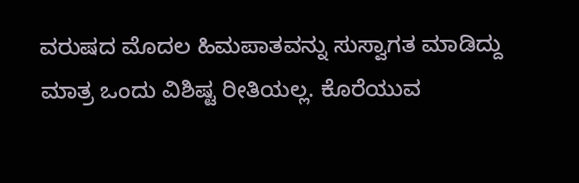ವರುಷದ ಮೊದಲ ಹಿಮಪಾತವನ್ನು ಸುಸ್ವಾಗತ ಮಾಡಿದ್ದು ಮಾತ್ರ ಒಂದು ವಿಶಿಷ್ಟ ರೀತಿಯಲ್ಲ. ಕೊರೆಯುವ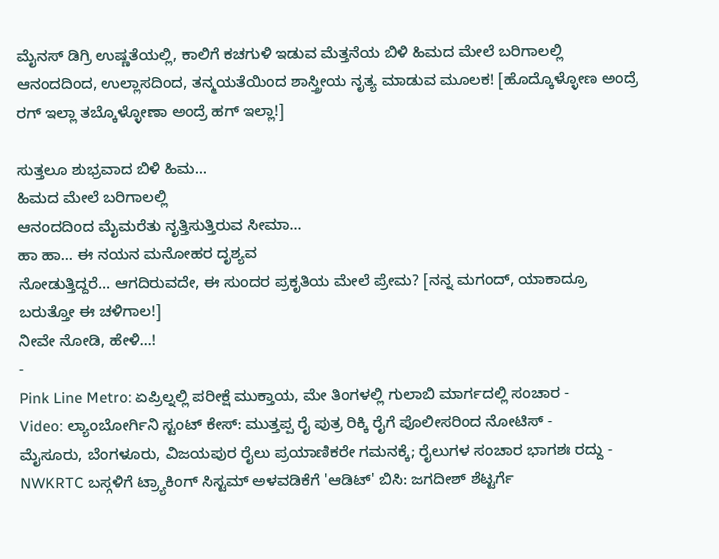ಮೈನಸ್ ಡಿಗ್ರಿ ಉಷ್ಣತೆಯಲ್ಲಿ, ಕಾಲಿಗೆ ಕಚಗುಳಿ ಇಡುವ ಮೆತ್ತನೆಯ ಬಿಳಿ ಹಿಮದ ಮೇಲೆ ಬರಿಗಾಲಲ್ಲಿ ಆನಂದದಿಂದ, ಉಲ್ಲಾಸದಿಂದ, ತನ್ಮಯತೆಯಿಂದ ಶಾಸ್ತ್ರೀಯ ನೃತ್ಯ ಮಾಡುವ ಮೂಲಕ! [ಹೊದ್ಕೊಳ್ಳೋಣ ಅಂದ್ರೆ ರಗ್ ಇಲ್ಲಾ ತಬ್ಕೊಳ್ಳೋಣಾ ಅಂದ್ರೆ ಹಗ್ ಇಲ್ಲಾ!]

ಸುತ್ತಲೂ ಶುಭ್ರವಾದ ಬಿಳಿ ಹಿಮ...
ಹಿಮದ ಮೇಲೆ ಬರಿಗಾಲಲ್ಲಿ
ಆನಂದದಿಂದ ಮೈಮರೆತು ನೃತ್ತಿಸುತ್ತಿರುವ ಸೀಮಾ...
ಹಾ ಹಾ... ಈ ನಯನ ಮನೋಹರ ದೃಶ್ಯವ
ನೋಡುತ್ತಿದ್ದರೆ... ಆಗದಿರುವದೇ, ಈ ಸುಂದರ ಪ್ರಕೃತಿಯ ಮೇಲೆ ಪ್ರೇಮ? [ನನ್ನ ಮಗಂದ್, ಯಾಕಾದ್ರೂ ಬರುತ್ತೋ ಈ ಚಳಿಗಾಲ!]
ನೀವೇ ನೋಡಿ, ಹೇಳಿ...!
-
Pink Line Metro: ಏಪ್ರಿಲ್ನಲ್ಲಿ ಪರೀಕ್ಷೆ ಮುಕ್ತಾಯ, ಮೇ ತಿಂಗಳಲ್ಲಿ ಗುಲಾಬಿ ಮಾರ್ಗದಲ್ಲಿ ಸಂಚಾರ -
Video: ಲ್ಯಾಂಬೋರ್ಗಿನಿ ಸ್ಟಂಟ್ ಕೇಸ್: ಮುತ್ತಪ್ಪ ರೈ ಪುತ್ರ ರಿಕ್ಕಿ ರೈಗೆ ಪೊಲೀಸರಿಂದ ನೋಟಿಸ್ -
ಮೈಸೂರು, ಬೆಂಗಳೂರು, ವಿಜಯಪುರ ರೈಲು ಪ್ರಯಾಣಿಕರೇ ಗಮನಕ್ಕೆ; ರೈಲುಗಳ ಸಂಚಾರ ಭಾಗಶಃ ರದ್ದು -
NWKRTC ಬಸ್ಗಳಿಗೆ ಟ್ರ್ಯಾಕಿಂಗ್ ಸಿಸ್ಟಮ್ ಅಳವಡಿಕೆಗೆ 'ಆಡಿಟ್' ಬಿಸಿ: ಜಗದೀಶ್ ಶೆಟ್ಟರ್ಗೆ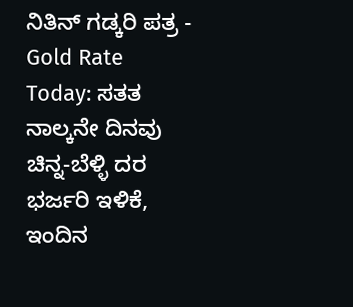ನಿತಿನ್ ಗಡ್ಕರಿ ಪತ್ರ -
Gold Rate Today: ಸತತ ನಾಲ್ಕನೇ ದಿನವು ಚಿನ್ನ-ಬೆಳ್ಳಿ ದರ ಭರ್ಜರಿ ಇಳಿಕೆ, ಇಂದಿನ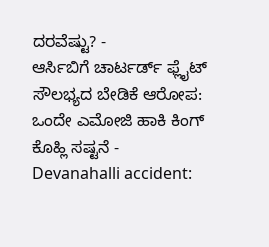ದರವೆಷ್ಟು? -
ಆರ್ಸಿಬಿಗೆ ಚಾರ್ಟರ್ಡ್ ಫ್ಲೈಟ್ ಸೌಲಭ್ಯದ ಬೇಡಿಕೆ ಆರೋಪ: ಒಂದೇ ಎಮೋಜಿ ಹಾಕಿ ಕಿಂಗ್ ಕೊಹ್ಲಿ ಸಷ್ಟನೆ -
Devanahalli accident: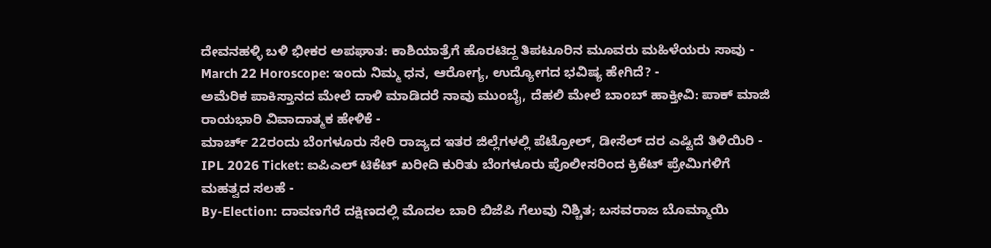ದೇವನಹಳ್ಳಿ ಬಳಿ ಭೀಕರ ಅಪಘಾತ: ಕಾಶಿಯಾತ್ರೆಗೆ ಹೊರಟಿದ್ದ ತಿಪಟೂರಿನ ಮೂವರು ಮಹಿಳೆಯರು ಸಾವು -
March 22 Horoscope: ಇಂದು ನಿಮ್ಮ ಧನ, ಆರೋಗ್ಯ, ಉದ್ಯೋಗದ ಭವಿಷ್ಯ ಹೇಗಿದೆ? -
ಅಮೆರಿಕ ಪಾಕಿಸ್ತಾನದ ಮೇಲೆ ದಾಳಿ ಮಾಡಿದರೆ ನಾವು ಮುಂಬೈ, ದೆಹಲಿ ಮೇಲೆ ಬಾಂಬ್ ಹಾಕ್ತೀವಿ: ಪಾಕ್ ಮಾಜಿ ರಾಯಭಾರಿ ವಿವಾದಾತ್ಮಕ ಹೇಳಿಕೆ -
ಮಾರ್ಚ್ 22ರಂದು ಬೆಂಗಳೂರು ಸೇರಿ ರಾಜ್ಯದ ಇತರ ಜಿಲ್ಲೆಗಳಲ್ಲಿ ಪೆಟ್ರೋಲ್, ಡೀಸೆಲ್ ದರ ಎಷ್ಟಿದೆ ತಿಳಿಯಿರಿ -
IPL 2026 Ticket: ಐಪಿಎಲ್ ಟಿಕೆಟ್ ಖರೀದಿ ಕುರಿತು ಬೆಂಗಳೂರು ಪೊಲೀಸರಿಂದ ಕ್ರಿಕೆಟ್ ಪ್ರೇಮಿಗಳಿಗೆ ಮಹತ್ವದ ಸಲಹೆ -
By-Election: ದಾವಣಗೆರೆ ದಕ್ಷಿಣದಲ್ಲಿ ಮೊದಲ ಬಾರಿ ಬಿಜೆಪಿ ಗೆಲುವು ನಿಶ್ಚಿತ; ಬಸವರಾಜ ಬೊಮ್ಮಾಯಿ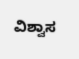ವಿಶ್ವಾಸ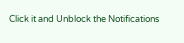Click it and Unblock the Notifications